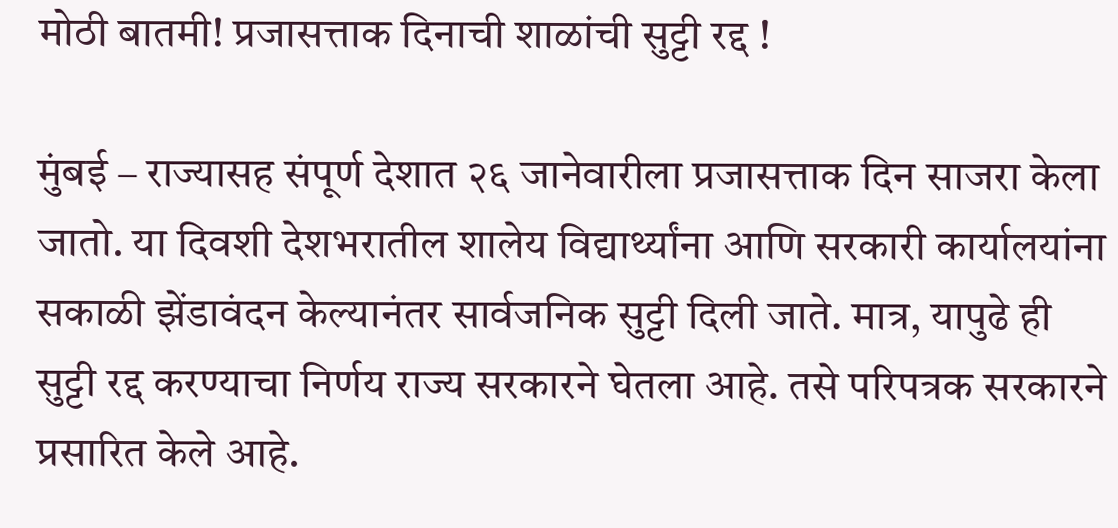मोठी बातमी! प्रजासत्ताक दिनाची शाळांची सुट्टी रद्द !

मुंबई – राज्यासह संपूर्ण देशात २६ जानेवारीला प्रजासत्ताक दिन साजरा केला जातो. या दिवशी देशभरातील शालेय विद्यार्थ्यांना आणि सरकारी कार्यालयांना सकाळी झेंडावंदन केल्यानंतर सार्वजनिक सुट्टी दिली जाते. मात्र, यापुढे ही सुट्टी रद्द करण्याचा निर्णय राज्य सरकारने घेतला आहे. तसे परिपत्रक सरकारने प्रसारित केले आहे.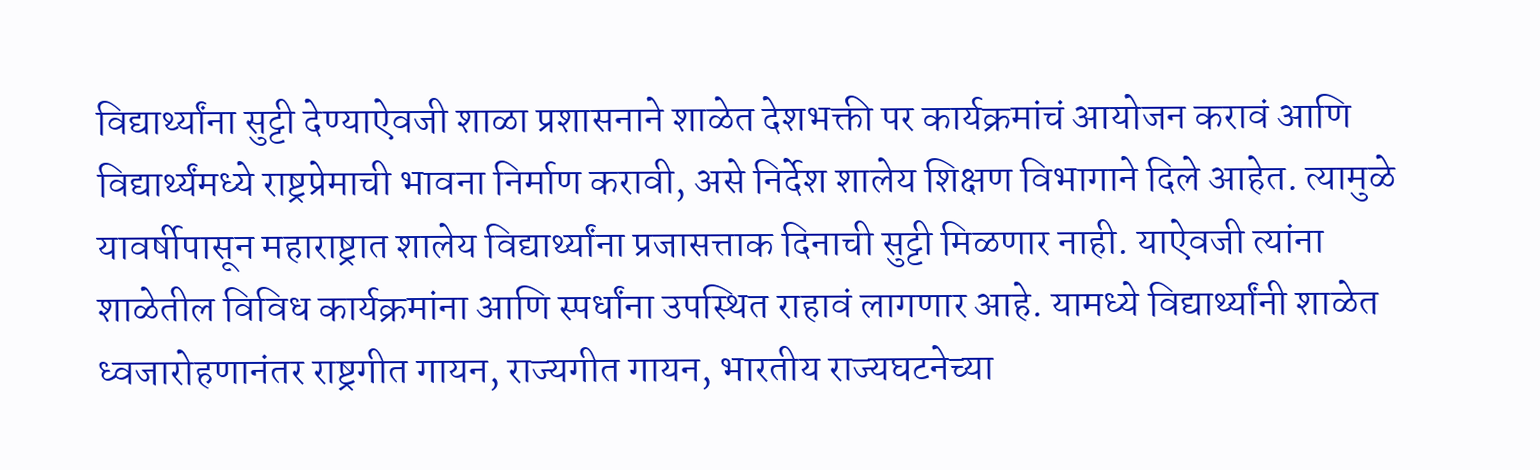विद्यार्थ्यांना सुट्टी देण्याऐवजी शाळा प्रशासनाने शाळेत देशभक्ती पर कार्यक्रमांचं आयोजन करावं आणि विद्यार्थ्यंमध्ये राष्ट्रप्रेमाची भावना निर्माण करावी, असे निर्देश शालेय शिक्षण विभागाने दिले आहेत. त्यामुळे यावर्षीपासून महाराष्ट्रात शालेय विद्यार्थ्यांना प्रजासत्ताक दिनाची सुट्टी मिळणार नाही. याऐवजी त्यांना शाळेतील विविध कार्यक्रमांना आणि स्पर्धांना उपस्थित राहावं लागणार आहे. यामध्ये विद्यार्थ्यांनी शाळेत ध्वजारोहणानंतर राष्ट्रगीत गायन, राज्यगीत गायन, भारतीय राज्यघटनेच्या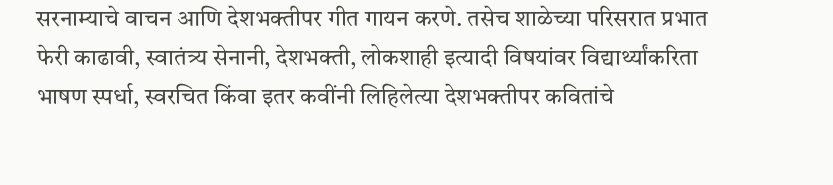सरनाम्याचे वाचन आणि देशभक्तीपर गीत गायन करणे. तसेच शाळेच्या परिसरात प्रभात फेरी काढावी, स्वातंत्र्य सेनानी, देशभक्ती, लोकशाही इत्यादी विषयांवर विद्यार्थ्यांकरिता भाषण स्पर्धा, स्वरचित किंवा इतर कवींनी लिहिलेत्या देशभक्तीपर कवितांचे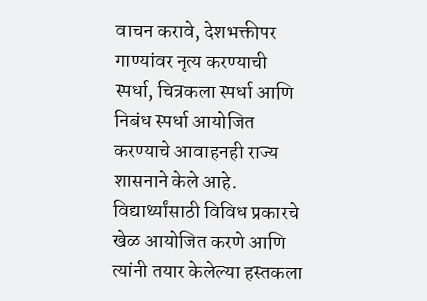वाचन करावे, देशभक्तीपर गाण्यांवर नृत्य करण्याची स्पर्धा, चित्रकला स्पर्धा आणि निबंध स्पर्धा आयोजित करण्याचे आवाहनही राज्य शासनाने केले आहे. विद्यार्थ्यांसाठी विविध प्रकारचे खेळ आयोजित करणे आणि त्यांनी तयार केलेल्या हस्तकला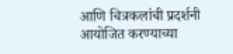आणि चित्रकलांची प्रदर्शनी आयोजित करण्याच्या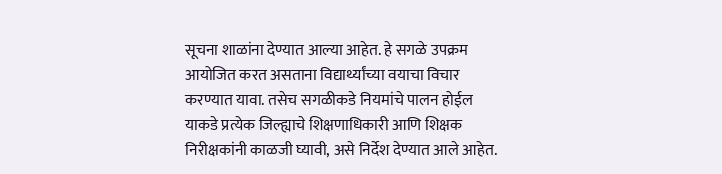सूचना शाळांना देण्यात आल्या आहेत. हे सगळे उपक्रम आयोजित करत असताना विद्यार्थ्यांच्या वयाचा विचार करण्यात यावा. तसेच सगळीकडे नियमांचे पालन होईल याकडे प्रत्येक जिल्ह्याचे शिक्षणाधिकारी आणि शिक्षक निरीक्षकांनी काळजी घ्यावी, असे निर्देश देण्यात आले आहेत.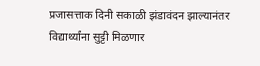प्रजासत्ताक दिनी सकाळी झंडावंदन झाल्यानंतर विद्यार्थ्यांना सुट्टी मिळणार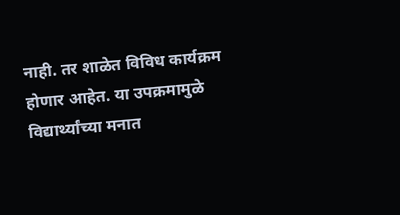नाही. तर शाळेत विविध कार्यक्रम होणार आहेत. या उपक्रमामुळे विद्यार्थ्यांच्या मनात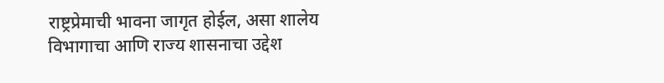राष्ट्रप्रेमाची भावना जागृत होईल, असा शालेय विभागाचा आणि राज्य शासनाचा उद्देश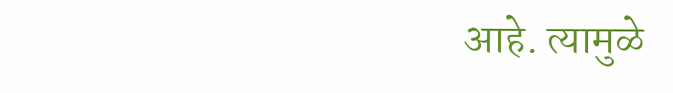आहे. त्यामुळे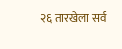२६ तारखेला सर्व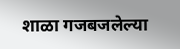शाळा गजबजलेल्या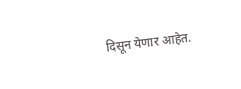दिसून येणार आहेत.